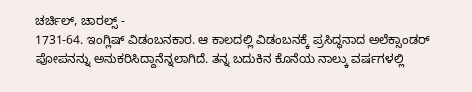ಚರ್ಚಿಲ್, ಚಾರಲ್ಸ್ -
1731-64. ಇಂಗ್ಲಿಷ್ ವಿಡಂಬನಕಾರ. ಆ ಕಾಲದಲ್ಲಿ ವಿಡಂಬನಕ್ಕೆ ಪ್ರಸಿದ್ಧನಾದ ಅಲೆಕ್ಸಾಂಡರ್ ಪೋಪನನ್ನು ಅನುಕರಿಸಿದ್ದಾನೆನ್ನಲಾಗಿದೆ. ತನ್ನ ಬದುಕಿನ ಕೊನೆಯ ನಾಲ್ಕು ವರ್ಷಗಳಲ್ಲಿ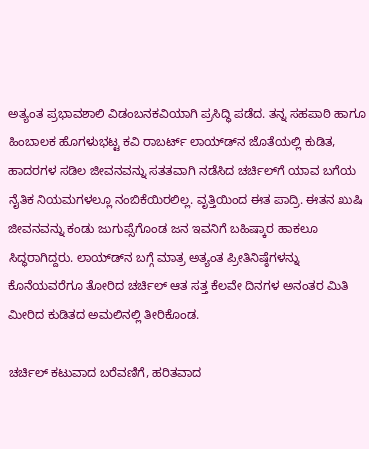ಅತ್ಯಂತ ಪ್ರಭಾವಶಾಲಿ ವಿಡಂಬನಕವಿಯಾಗಿ ಪ್ರಸಿದ್ಧಿ ಪಡೆದ. ತನ್ನ ಸಹಪಾಠಿ ಹಾಗೂ ಹಿಂಬಾಲಕ ಹೊಗಳುಭಟ್ಟ ಕವಿ ರಾಬರ್ಟ್ ಲಾಯ್ಡ್‍ನ ಜೊತೆಯಲ್ಲಿ ಕುಡಿತ, ಹಾದರಗಳ ಸಡಿಲ ಜೀವನವನ್ನು ಸತತವಾಗಿ ನಡೆಸಿದ ಚರ್ಚಿಲ್‍ಗೆ ಯಾವ ಬಗೆಯ ನೈತಿಕ ನಿಯಮಗಳಲ್ಲೂ ನಂಬಿಕೆಯಿರಲಿಲ್ಲ. ವೃತ್ತಿಯಿಂದ ಈತ ಪಾದ್ರಿ. ಈತನ ಖುಷಿ ಜೀವನವನ್ನು ಕಂಡು ಜುಗುಪ್ಸೆಗೊಂಡ ಜನ ಇವನಿಗೆ ಬಹಿಷ್ಕಾರ ಹಾಕಲೂ ಸಿದ್ಧರಾಗಿದ್ದರು. ಲಾಯ್ಡ್‍ನ ಬಗ್ಗೆ ಮಾತ್ರ ಅತ್ಯಂತ ಪ್ರೀತಿನಿಷ್ಠೆಗಳನ್ನು ಕೊನೆಯವರೆಗೂ ತೋರಿದ ಚರ್ಚಿಲ್ ಆತ ಸತ್ತ ಕೆಲವೇ ದಿನಗಳ ಅನಂತರ ಮಿತಿ ಮೀರಿದ ಕುಡಿತದ ಅಮಲಿನಲ್ಲಿ ತೀರಿಕೊಂಡ.

ಚರ್ಚಿಲ್ ಕಟುವಾದ ಬರೆವಣಿಗೆ, ಹರಿತವಾದ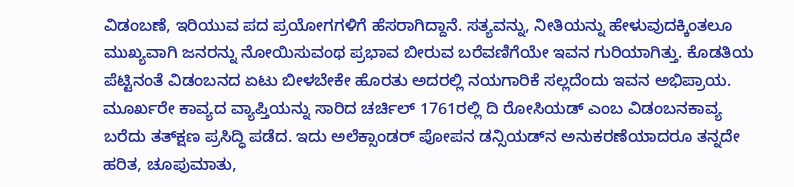ವಿಡಂಬಣೆ, ಇರಿಯುವ ಪದ ಪ್ರಯೋಗಗಳಿಗೆ ಹೆಸರಾಗಿದ್ದಾನೆ. ಸತ್ಯವನ್ನು, ನೀತಿಯನ್ನು ಹೇಳುವುದಕ್ಕಿಂತಲೂ ಮುಖ್ಯವಾಗಿ ಜನರನ್ನು ನೋಯಿಸುವಂಥ ಪ್ರಭಾವ ಬೀರುವ ಬರೆವಣಿಗೆಯೇ ಇವನ ಗುರಿಯಾಗಿತ್ತು. ಕೊಡತಿಯ ಪೆಟ್ಟಿನಂತೆ ವಿಡಂಬನದ ಏಟು ಬೀಳಬೇಕೇ ಹೊರತು ಅದರಲ್ಲಿ ನಯಗಾರಿಕೆ ಸಲ್ಲದೆಂದು ಇವನ ಅಭಿಪ್ರಾಯ. ಮೂರ್ಖರೇ ಕಾವ್ಯದ ವ್ಯಾಪ್ತಿಯನ್ನು ಸಾರಿದ ಚರ್ಚಿಲ್ 1761ರಲ್ಲಿ ದಿ ರೋಸಿಯಡ್ ಎಂಬ ವಿಡಂಬನಕಾವ್ಯ ಬರೆದು ತತ್‍ಕ್ಷಣ ಪ್ರಸಿದ್ಧಿ ಪಡೆದ. ಇದು ಅಲೆಕ್ಸಾಂಡರ್ ಪೋಪನ ಡನ್ಸಿಯಡ್‍ನ ಅನುಕರಣೆಯಾದರೂ ತನ್ನದೇ ಹರಿತ, ಚೂಪುಮಾತು,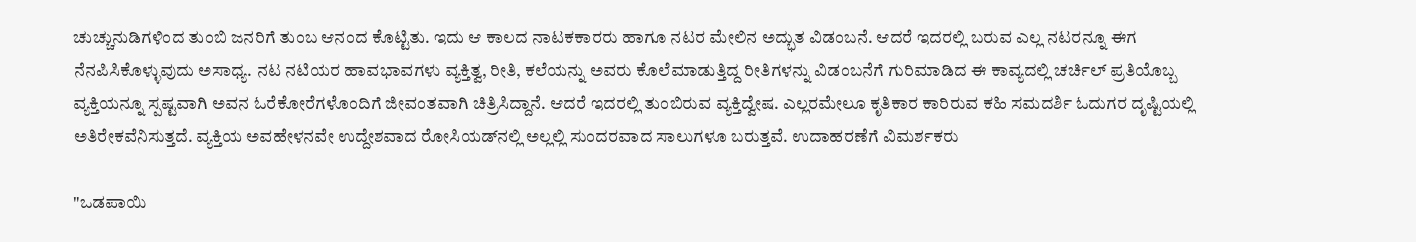ಚುಚ್ಚುನುಡಿಗಳಿಂದ ತುಂಬಿ ಜನರಿಗೆ ತುಂಬ ಆನಂದ ಕೊಟ್ಟಿತು. ಇದು ಆ ಕಾಲದ ನಾಟಕಕಾರರು ಹಾಗೂ ನಟರ ಮೇಲಿನ ಅದ್ಭುತ ವಿಡಂಬನೆ. ಆದರೆ ಇದರಲ್ಲಿ ಬರುವ ಎಲ್ಲ ನಟರನ್ನೂ ಈಗ ನೆನಪಿಸಿಕೊಳ್ಳುವುದು ಅಸಾಧ್ಯ. ನಟ ನಟಿಯರ ಹಾವಭಾವಗಳು ವ್ಯಕ್ತಿತ್ವ, ರೀತಿ, ಕಲೆಯನ್ನು ಅವರು ಕೊಲೆಮಾಡುತ್ತಿದ್ದ ರೀತಿಗಳನ್ನು ವಿಡಂಬನೆಗೆ ಗುರಿಮಾಡಿದ ಈ ಕಾವ್ಯದಲ್ಲಿ ಚರ್ಚಿಲ್ ಪ್ರತಿಯೊಬ್ಬ ವ್ಯಕ್ತಿಯನ್ನೂ ಸ್ಪಷ್ಟವಾಗಿ ಅವನ ಓರೆಕೋರೆಗಳೊಂದಿಗೆ ಜೀವಂತವಾಗಿ ಚಿತ್ರಿಸಿದ್ದಾನೆ. ಆದರೆ ಇದರಲ್ಲಿ ತುಂಬಿರುವ ವ್ಯಕ್ತಿದ್ವೇಷ. ಎಲ್ಲರಮೇಲೂ ಕೃತಿಕಾರ ಕಾರಿರುವ ಕಹಿ ಸಮದರ್ಶಿ ಓದುಗರ ದೃಷ್ಟಿಯಲ್ಲಿ ಅತಿರೇಕವೆನಿಸುತ್ತದೆ. ವ್ಯಕ್ತಿಯ ಅವಹೇಳನವೇ ಉದ್ದೇಶವಾದ ರೋಸಿಯಡ್‍ನಲ್ಲಿ ಅಲ್ಲಲ್ಲಿ ಸುಂದರವಾದ ಸಾಲುಗಳೂ ಬರುತ್ತವೆ. ಉದಾಹರಣೆಗೆ ವಿಮರ್ಶಕರು

"ಒಡಪಾಯಿ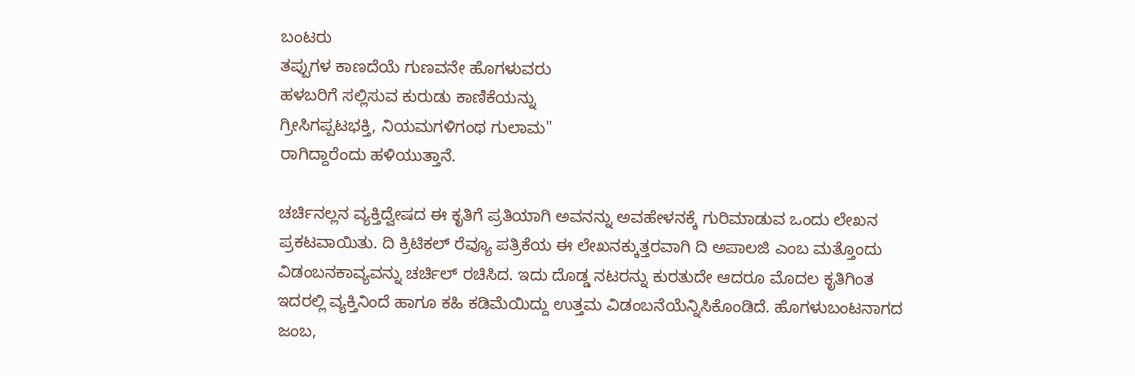ಬಂಟರು
ತಪ್ಪುಗಳ ಕಾಣದೆಯೆ ಗುಣವನೇ ಹೊಗಳುವರು
ಹಳಬರಿಗೆ ಸಲ್ಲಿಸುವ ಕುರುಡು ಕಾಣಿಕೆಯನ್ನು
ಗ್ರೀಸಿಗಪ್ಪಟಭಕ್ತಿ, ನಿಯಮಗಳಿಗಂಥ ಗುಲಾಮ"
ರಾಗಿದ್ದಾರೆಂದು ಹಳಿಯುತ್ತಾನೆ.

ಚರ್ಚಿನಲ್ಲನ ವ್ಯಕ್ತಿದ್ವೇಷದ ಈ ಕೃತಿಗೆ ಪ್ರತಿಯಾಗಿ ಅವನನ್ನು ಅವಹೇಳನಕ್ಕೆ ಗುರಿಮಾಡುವ ಒಂದು ಲೇಖನ ಪ್ರಕಟವಾಯಿತು. ದಿ ಕ್ರಿಟಿಕಲ್ ರೆವ್ಯೂ ಪತ್ರಿಕೆಯ ಈ ಲೇಖನಕ್ಕುತ್ತರವಾಗಿ ದಿ ಅಪಾಲಜಿ ಎಂಬ ಮತ್ತೊಂದು ವಿಡಂಬನಕಾವ್ಯವನ್ನು ಚರ್ಚಿಲ್ ರಚಿಸಿದ. ಇದು ದೊಡ್ಡ ನಟರನ್ನು ಕುರತುದೇ ಆದರೂ ಮೊದಲ ಕೃತಿಗಿಂತ ಇದರಲ್ಲಿ ವ್ಯಕ್ತಿನಿಂದೆ ಹಾಗೂ ಕಹಿ ಕಡಿಮೆಯಿದ್ದು ಉತ್ತಮ ವಿಡಂಬನೆಯೆನ್ನಿಸಿಕೊಂಡಿದೆ. ಹೊಗಳುಬಂಟನಾಗದ ಜಂಬ,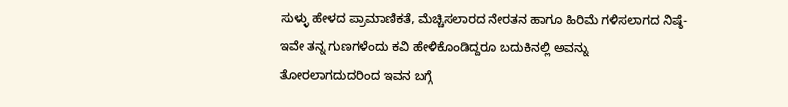ಸುಳ್ಳು ಹೇಳದ ಪ್ರಾಮಾಣಿಕತೆ, ಮೆಚ್ಚಿಸಲಾರದ ನೇರತನ ಹಾಗೂ ಹಿರಿಮೆ ಗಳಿಸಲಾಗದ ನಿಷ್ಠೆ-ಇವೇ ತನ್ನ ಗುಣಗಳೆಂದು ಕವಿ ಹೇಳಿಕೊಂಡಿದ್ದರೂ ಬದುಕಿನಲ್ಲಿ ಅವನ್ನು ತೋರಲಾಗದುದರಿಂದ ಇವನ ಬಗ್ಗೆ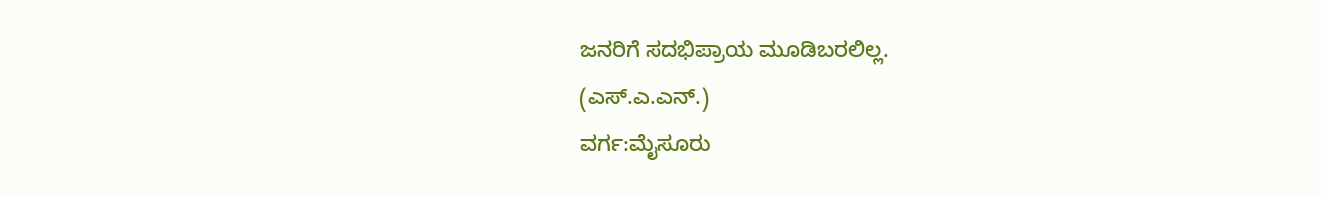ಜನರಿಗೆ ಸದಭಿಪ್ರಾಯ ಮೂಡಿಬರಲಿಲ್ಲ.
(ಎಸ್.ಎ.ಎನ್.)
ವರ್ಗ:ಮೈಸೂರು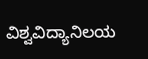ವಿಶ್ವವಿದ್ಯಾನಿಲಯ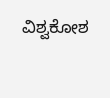ವಿಶ್ವಕೋಶ